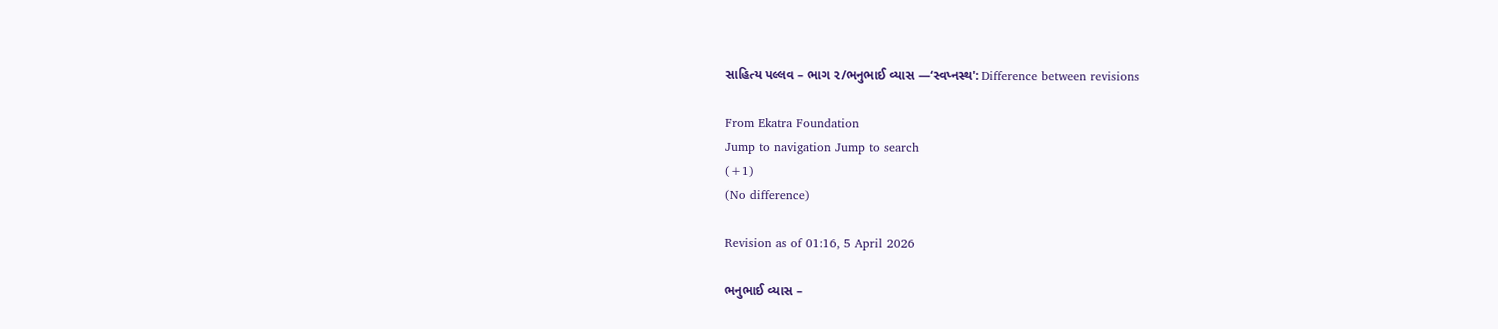સાહિત્ય પલ્લવ – ભાગ ૨/ભનુભાઈ વ્યાસ —‘સ્વપ્નસ્થ': Difference between revisions

From Ekatra Foundation
Jump to navigation Jump to search
(+1)
(No difference)

Revision as of 01:16, 5 April 2026

ભનુભાઈ વ્યાસ –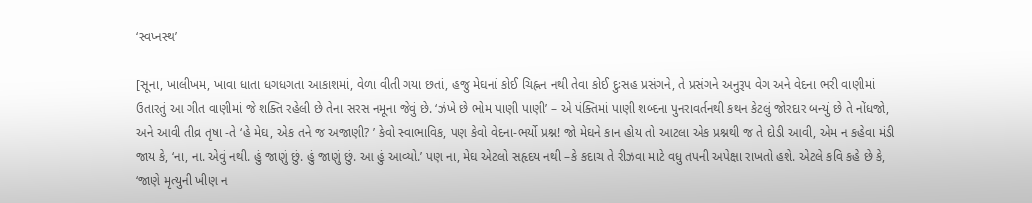‘સ્વપ્નસ્થ’

[સૂના, ખાલીખમ, ખાવા ધાતા ધગધગતા આકાશમાં, વેળા વીતી ગયા છતાં, હજુ મેઘનાં કોઈ ચિહ્નન નથી તેવા કોઈ દુઃસહ પ્રસંગને, તે પ્રસંગને અનુરૂપ વેગ અને વેદના ભરી વાણીમાં ઉતારતું આ ગીત વાણીમાં જે શક્તિ રહેલી છે તેના સરસ નમૂના જેવું છે. ‘ઝંખે છે ભોમ પાણી પાણી’ – એ પંક્તિમાં પાણી શબ્દના પુનરાવર્તનથી કથન કેટલું જોરદાર બન્યું છે તે નોંધજો, અને આવી તીવ્ર તૃષા -તે ‘હે મેઘ, એક તને જ અજાણી? ’ કેવો સ્વાભાવિક, પણ કેવો વેદના-ભર્યો પ્રશ્ન! જો મેઘને કાન હોય તો આટલા એક પ્રશ્નથી જ તે દોડી આવી, એમ ન કહેવા મંડી જાય કે, ‘ના, ના. એવું નથી. હું જાણું છું. હું જાણું છું. આ હું આવ્યો.’ પણ ના, મેઘ એટલો સહૃદય નથી –કે કદાચ તે રીઝવા માટે વધુ તપની અપેક્ષા રાખતો હશે. એટલે કવિ કહે છે કે, ‘જાણે મૃત્યુની ખીણ ન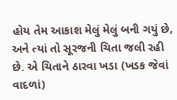હોય તેમ આકાશ મેલું મેલું બની ગયું છે, અને ત્યાં તો સૂરજની ચિતા જલી રહી છે. એ ચિતાને ઠારવા ખડા (ખડક જેવાં વાદળાં)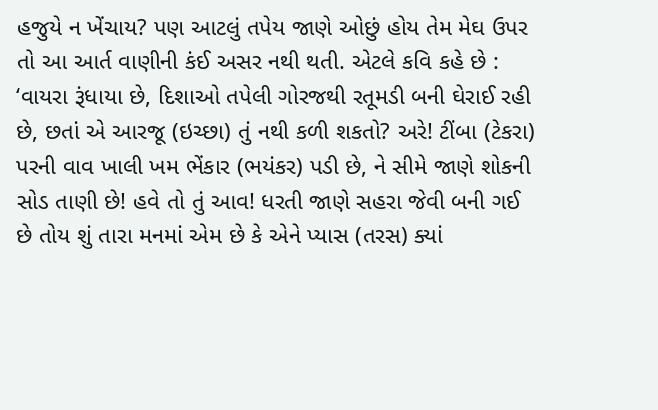હજુયે ન ખેંચાય? પણ આટલું તપેય જાણે ઓછું હોય તેમ મેઘ ઉપર તો આ આર્ત વાણીની કંઈ અસર નથી થતી. એટલે કવિ કહે છે : ‘વાયરા રૂંધાયા છે, દિશાઓ તપેલી ગોરજથી રતૂમડી બની ઘેરાઈ રહી છે, છતાં એ આરજૂ (ઇચ્છા) તું નથી કળી શકતો? અરે! ટીંબા (ટેકરા) પરની વાવ ખાલી ખમ ભેંકાર (ભયંકર) પડી છે, ને સીમે જાણે શોકની સોડ તાણી છે! હવે તો તું આવ! ધરતી જાણે સહરા જેવી બની ગઈ છે તોય શું તારા મનમાં એમ છે કે એને પ્યાસ (તરસ) ક્યાં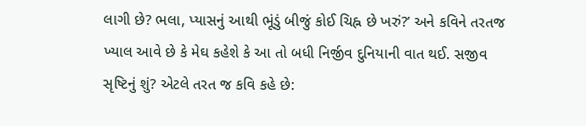લાગી છે? ભલા, પ્યાસનું આથી ભૂંડું બીજું કોઈ ચિહ્ન છે ખરું?’ અને કવિને તરતજ ખ્યાલ આવે છે કે મેઘ કહેશે કે આ તો બધી નિર્જીવ દુનિયાની વાત થઈ. સજીવ સૃષ્ટિનું શું? એટલે તરત જ કવિ કહે છે: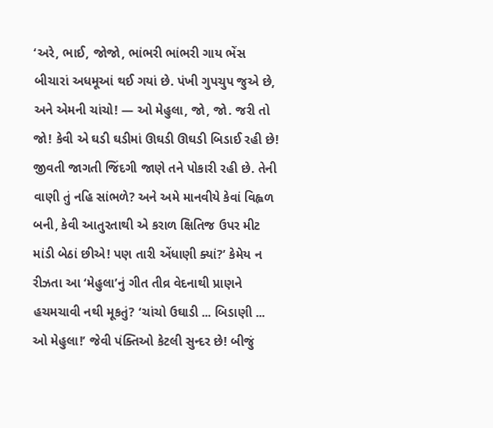‘અરે, ભાઈ, જોજો, ભાંભરી ભાંભરી ગાય ભેંસ બીચારાં અધમૂઆં થઈ ગયાં છે. પંખી ગુપચુપ જુએ છે, અને એમની ચાંચો! — ઓ મેહુલા, જો, જો. જરી તો જો! કેવી એ ઘડી ઘડીમાં ઊઘડી ઊઘડી બિડાઈ રહી છે! જીવતી જાગતી જિંદગી જાણે તને પોકારી રહી છે. તેની વાણી તું નહિ સાંભળે? અને અમે માનવીયે કેવાં વિહ્વળ બની, કેવી આતુરતાથી એ કરાળ ક્ષિતિજ ઉપર મીટ માંડી બેઠાં છીએ! પણ તારી એંધાણી ક્યાં?’ કેમેય ન રીઝતા આ ‘મેહુલા’નું ગીત તીવ્ર વેદનાથી પ્રાણને હચમચાવી નથી મૂકતું? ‘ચાંચો ઉઘાડી ... બિડાણી ... ઓ મેહુલા!’ જેવી પંક્તિઓ કેટલી સુન્દર છે! બીજું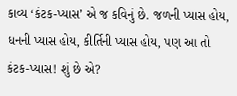કાવ્ય ‘કંટક-પ્યાસ’ એ જ કવિનું છે. જળની પ્યાસ હોય, ધનની પ્યાસ હોય, કીર્તિની પ્યાસ હોય, પણ આ તો કંટક-પ્યાસ! શું છે એ?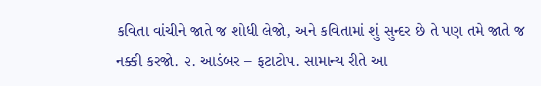કવિતા વાંચીને જાતે જ શોધી લેજો, અને કવિતામાં શું સુન્દર છે તે પણ તમે જાતે જ નક્કી કરજો. ૨. આડંબર – ફટાટોપ. સામાન્ય રીતે આ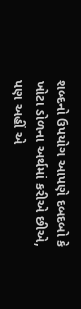શબ્દનો ઉપયોગ આપણે દબદબો કે ખોટા ડોળના અર્થમાં કરીએ છીએ, પણ અહીં એ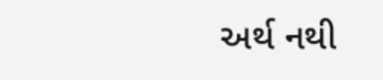અર્થ નથી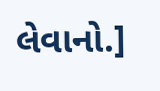લેવાનો.]